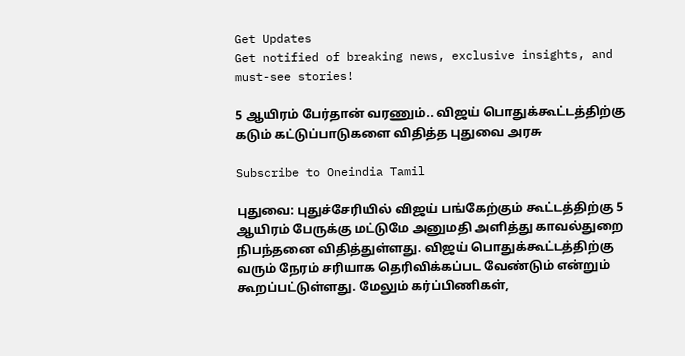Get Updates
Get notified of breaking news, exclusive insights, and must-see stories!

5 ஆயிரம் பேர்தான் வரணும்.. விஜய் பொதுக்கூட்டத்திற்கு கடும் கட்டுப்பாடுகளை விதித்த புதுவை அரசு

Subscribe to Oneindia Tamil

புதுவை: புதுச்சேரியில் விஜய் பங்கேற்கும் கூட்டத்திற்கு 5 ஆயிரம் பேருக்கு மட்டுமே அனுமதி அளித்து காவல்துறை நிபந்தனை விதித்துள்ளது. விஜய் பொதுக்கூட்டத்திற்கு வரும் நேரம் சரியாக தெரிவிக்கப்பட வேண்டும் என்றும் கூறப்பட்டுள்ளது. மேலும் கர்ப்பிணிகள்,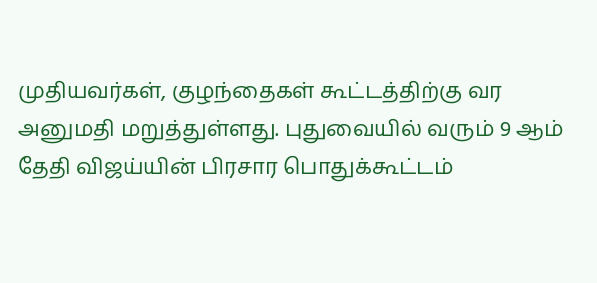முதியவர்கள், குழந்தைகள் கூட்டத்திற்கு வர அனுமதி மறுத்துள்ளது. புதுவையில் வரும் 9 ஆம் தேதி விஜய்யின் பிரசார பொதுக்கூட்டம்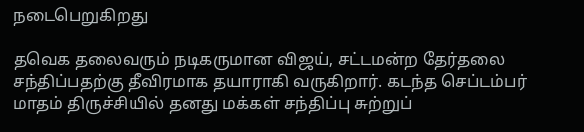நடைபெறுகிறது

தவெக தலைவரும் நடிகருமான விஜய், சட்டமன்ற தேர்தலை சந்திப்பதற்கு தீவிரமாக தயாராகி வருகிறார். கடந்த செப்டம்பர் மாதம் திருச்சியில் தனது மக்கள் சந்திப்பு சுற்றுப்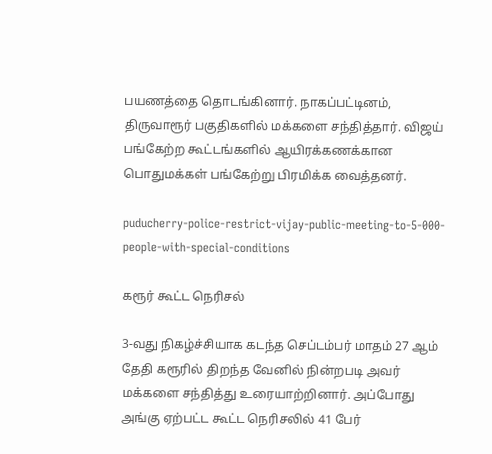பயணத்தை தொடங்கினார். நாகப்பட்டினம், திருவாரூர் பகுதிகளில் மக்களை சந்தித்தார். விஜய் பங்கேற்ற கூட்டங்களில் ஆயிரக்கணக்கான பொதுமக்கள் பங்கேற்று பிரமிக்க வைத்தனர்.

puducherry-police-restrict-vijay-public-meeting-to-5-000-people-with-special-conditions

கரூர் கூட்ட நெரிசல்

3-வது நிகழ்ச்சியாக கடந்த செப்டம்பர் மாதம் 27 ஆம் தேதி கரூரில் திறந்த வேனில் நின்றபடி அவர் மக்களை சந்தித்து உரையாற்றினார். அப்போது அங்கு ஏற்பட்ட கூட்ட நெரிசலில் 41 பேர்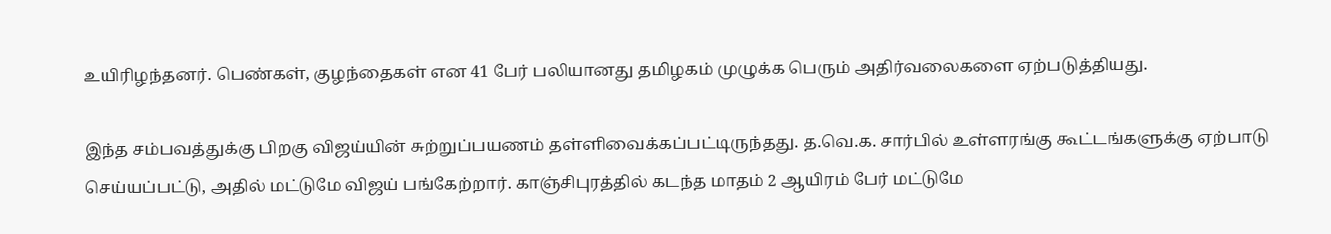உயிரிழந்தனர். பெண்கள், குழந்தைகள் என 41 பேர் பலியானது தமிழகம் முழுக்க பெரும் அதிர்வலைகளை ஏற்படுத்தியது.

இந்த சம்பவத்துக்கு பிறகு விஜய்யின் சுற்றுப்பயணம் தள்ளிவைக்கப்பட்டிருந்தது. த.வெ.க. சார்பில் உள்ளரங்கு கூட்டங்களுக்கு ஏற்பாடு செய்யப்பட்டு, அதில் மட்டுமே விஜய் பங்கேற்றார். காஞ்சிபுரத்தில் கடந்த மாதம் 2 ஆயிரம் பேர் மட்டுமே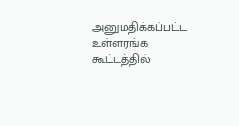அனுமதிக்கப்பட்ட உள்ளரங்க கூட்டத்தில்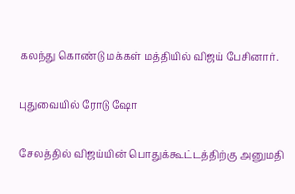கலந்து கொண்டு மக்கள் மத்தியில் விஜய் பேசினார்.

புதுவையில் ரோடு ஷோ

சேலத்தில் விஜய்யின் பொதுக்கூட்டத்திற்கு அனுமதி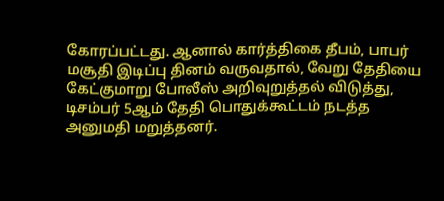கோரப்பட்டது. ஆனால் கார்த்திகை தீபம், பாபர் மசூதி இடிப்பு தினம் வருவதால், வேறு தேதியை கேட்குமாறு போலீஸ் அறிவுறுத்தல் விடுத்து, டிசம்பர் 5ஆம் தேதி பொதுக்கூட்டம் நடத்த அனுமதி மறுத்தனர்.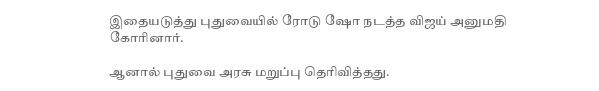இதையடுத்து புதுவையில் ரோடு ஷோ நடத்த விஜய் அனுமதி கோரினார்.

ஆனால் புதுவை அரசு மறுப்பு தெரிவித்தது.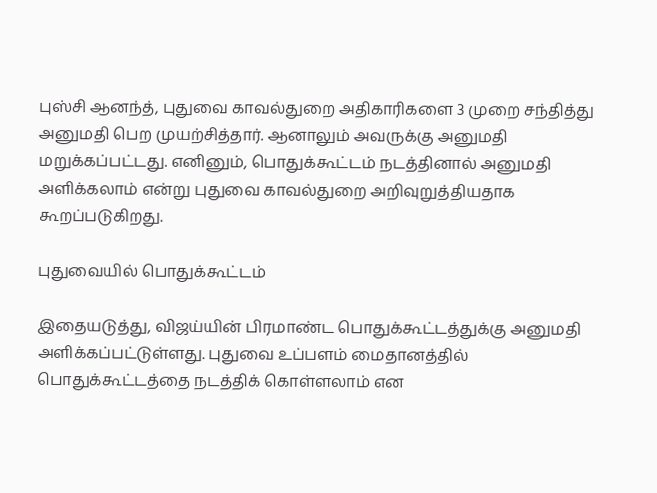புஸ்சி ஆனந்த், புதுவை காவல்துறை அதிகாரிகளை 3 முறை சந்தித்து அனுமதி பெற முயற்சித்தார். ஆனாலும் அவருக்கு அனுமதி மறுக்கப்பட்டது. எனினும், பொதுக்கூட்டம் நடத்தினால் அனுமதி அளிக்கலாம் என்று புதுவை காவல்துறை அறிவுறுத்தியதாக கூறப்படுகிறது.

புதுவையில் பொதுக்கூட்டம்

இதையடுத்து, விஜய்யின் பிரமாண்ட பொதுக்கூட்டத்துக்கு அனுமதி அளிக்கப்பட்டுள்ளது. புதுவை உப்பளம் மைதானத்தில் பொதுக்கூட்டத்தை நடத்திக் கொள்ளலாம் என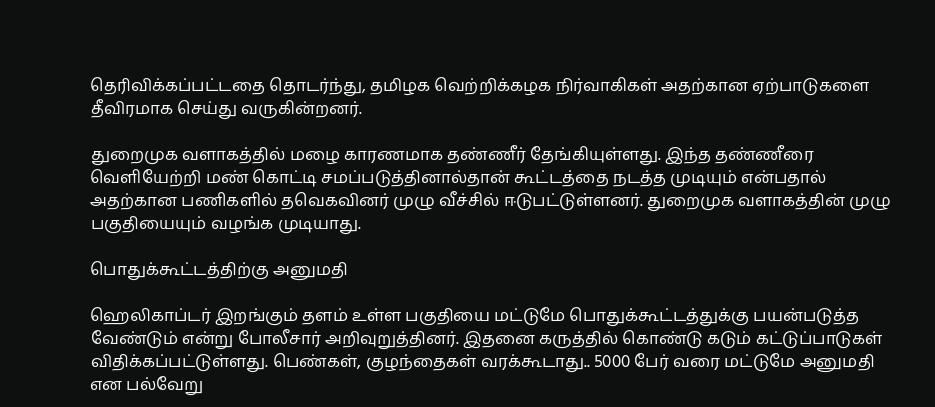தெரிவிக்கப்பட்டதை தொடர்ந்து, தமிழக வெற்றிக்கழக நிர்வாகிகள் அதற்கான ஏற்பாடுகளை தீவிரமாக செய்து வருகின்றனர்.

துறைமுக வளாகத்தில் மழை காரணமாக தண்ணீர் தேங்கியுள்ளது. இந்த தண்ணீரை வெளியேற்றி மண் கொட்டி சமப்படுத்தினால்தான் கூட்டத்தை நடத்த முடியும் என்பதால் அதற்கான பணிகளில் தவெகவினர் முழு வீச்சில் ஈடுபட்டுள்ளனர். துறைமுக வளாகத்தின் முழு பகுதியையும் வழங்க முடியாது.

பொதுக்கூட்டத்திற்கு அனுமதி

ஹெலிகாப்டர் இறங்கும் தளம் உள்ள பகுதியை மட்டுமே பொதுக்கூட்டத்துக்கு பயன்படுத்த வேண்டும் என்று போலீசார் அறிவுறுத்தினர். இதனை கருத்தில் கொண்டு கடும் கட்டுப்பாடுகள் விதிக்கப்பட்டுள்ளது. பெண்கள், குழந்தைகள் வரக்கூடாது.. 5000 பேர் வரை மட்டுமே அனுமதி என பல்வேறு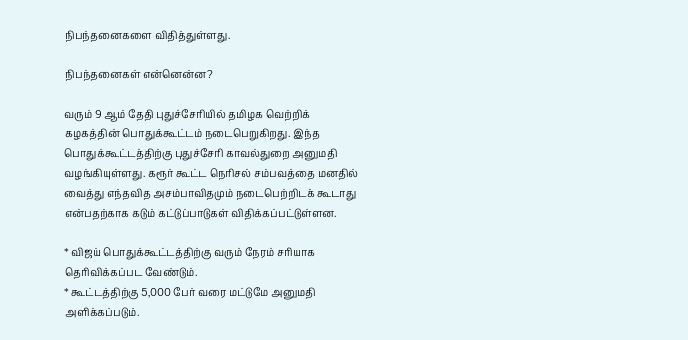நிபந்தனைகளை விதித்துள்ளது.

நிபந்தனைகள் என்னென்ன?

வரும் 9 ஆம் தேதி புதுச்சேரியில் தமிழக வெற்றிக் கழகத்தின் பொதுக்கூட்டம் நடைபெறுகிறது. இந்த பொதுக்கூட்டத்திற்கு புதுச்சேரி காவல்துறை அனுமதி வழங்கியுள்ளது. கரூர் கூட்ட நெரிசல் சம்பவத்தை மனதில் வைத்து எந்தவித அசம்பாவிதமும் நடைபெற்றிடக் கூடாது என்பதற்காக கடும் கட்டுப்பாடுகள் விதிக்கப்பட்டுள்ளன.

* விஜய் பொதுக்கூட்டத்திற்கு வரும் நேரம் சரியாக தெரிவிக்கப்பட வேண்டும்.
* கூட்டத்திற்கு 5,000 பேர் வரை மட்டுமே அனுமதி அளிக்கப்படும்.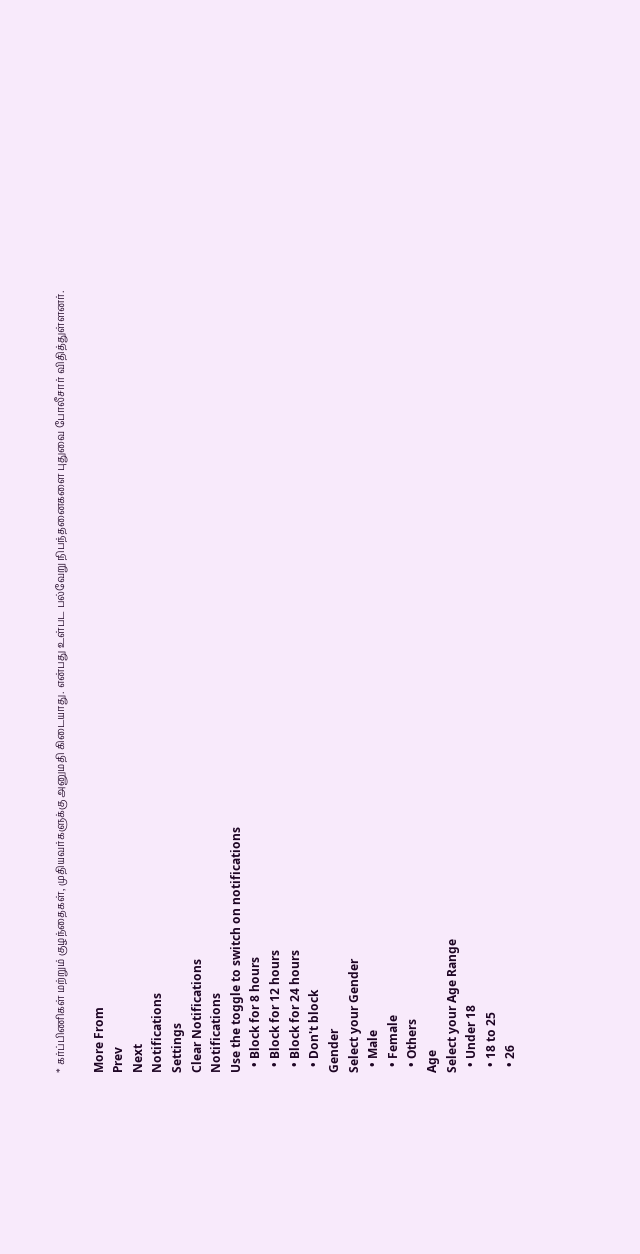* கர்ப்பிணிகள் மற்றும் குழந்தைகள், முதியவர்களுக்கு அனுமதி கிடையாது. என்பது உள்பட பல்வேறு நிபந்தனைகளை புதுவை போலீசார் விதித்துள்ளனர்.

More From
Prev
Next
Notifications
Settings
Clear Notifications
Notifications
Use the toggle to switch on notifications
  • Block for 8 hours
  • Block for 12 hours
  • Block for 24 hours
  • Don't block
Gender
Select your Gender
  • Male
  • Female
  • Others
Age
Select your Age Range
  • Under 18
  • 18 to 25
  • 26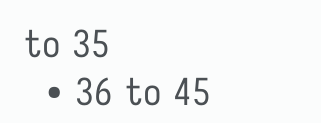to 35
  • 36 to 45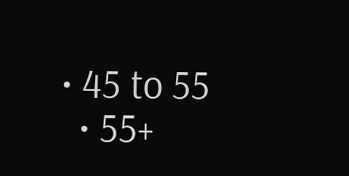• 45 to 55
  • 55+